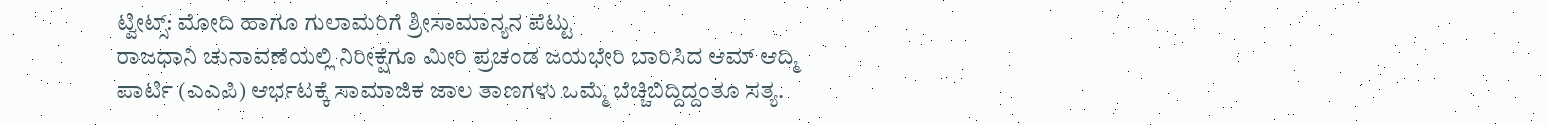ಟ್ವೀಟ್ಸ್: ಮೋದಿ ಹಾಗೂ ಗುಲಾಮರಿಗೆ ಶ್ರೀಸಾಮಾನ್ಯನ ಪೆಟ್ಟು
ರಾಜಧಾನಿ ಚುನಾವಣೆಯಲ್ಲಿ ನಿರೀಕ್ಷೆಗೂ ಮೀರಿ ಪ್ರಚಂಡ ಜಯಭೇರಿ ಬಾರಿಸಿದ ಆಮ್ ಆದ್ಮಿ ಪಾರ್ಟಿ (ಎಎಪಿ) ಆರ್ಭಟಕ್ಕೆ ಸಾಮಾಜಿಕ ಜಾಲ ತಾಣಗಳು ಒಮ್ಮೆ ಬೆಚ್ಚಿಬಿದ್ದಿದ್ದಂತೂ ಸತ್ಯ.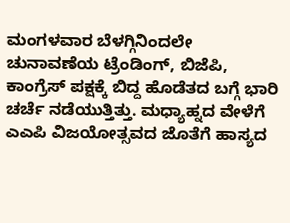ಮಂಗಳವಾರ ಬೆಳಗ್ಗಿನಿಂದಲೇ ಚುನಾವಣೆಯ ಟ್ರೆಂಡಿಂಗ್, ಬಿಜೆಪಿ, ಕಾಂಗ್ರೆಸ್ ಪಕ್ಷಕ್ಕೆ ಬಿದ್ದ ಹೊಡೆತದ ಬಗ್ಗೆ ಭಾರಿ ಚರ್ಚೆ ನಡೆಯುತ್ತಿತ್ತು. ಮಧ್ಯಾಹ್ನದ ವೇಳೆಗೆ ಎಎಪಿ ವಿಜಯೋತ್ಸವದ ಜೊತೆಗೆ ಹಾಸ್ಯದ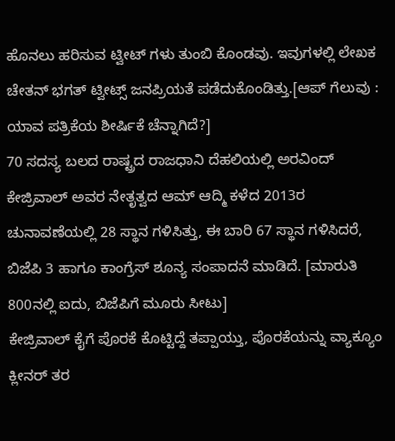ಹೊನಲು ಹರಿಸುವ ಟ್ವೀಟ್ ಗಳು ತುಂಬಿ ಕೊಂಡವು. ಇವುಗಳಲ್ಲಿ ಲೇಖಕ ಚೇತನ್ ಭಗತ್ ಟ್ವೀಟ್ಸ್ ಜನಪ್ರಿಯತೆ ಪಡೆದುಕೊಂಡಿತ್ತು.[ಆಪ್ ಗೆಲುವು : ಯಾವ ಪತ್ರಿಕೆಯ ಶೀರ್ಷಿಕೆ ಚೆನ್ನಾಗಿದೆ?]
70 ಸದಸ್ಯ ಬಲದ ರಾಷ್ಟ್ರದ ರಾಜಧಾನಿ ದೆಹಲಿಯಲ್ಲಿ ಅರವಿಂದ್ ಕೇಜ್ರಿವಾಲ್ ಅವರ ನೇತೃತ್ವದ ಆಮ್ ಆದ್ಮಿ ಕಳೆದ 2013ರ ಚುನಾವಣೆಯಲ್ಲಿ 28 ಸ್ಥಾನ ಗಳಿಸಿತ್ತು, ಈ ಬಾರಿ 67 ಸ್ಥಾನ ಗಳಿಸಿದರೆ, ಬಿಜೆಪಿ 3 ಹಾಗೂ ಕಾಂಗ್ರೆಸ್ ಶೂನ್ಯ ಸಂಪಾದನೆ ಮಾಡಿದೆ. [ಮಾರುತಿ 800ನಲ್ಲಿ ಐದು, ಬಿಜೆಪಿಗೆ ಮೂರು ಸೀಟು]
ಕೇಜ್ರಿವಾಲ್ ಕೈಗೆ ಪೊರಕೆ ಕೊಟ್ಟಿದ್ದೆ ತಪ್ಪಾಯ್ತು, ಪೊರಕೆಯನ್ನು ವ್ಯಾಕ್ಯೂಂ ಕ್ಲೀನರ್ ತರ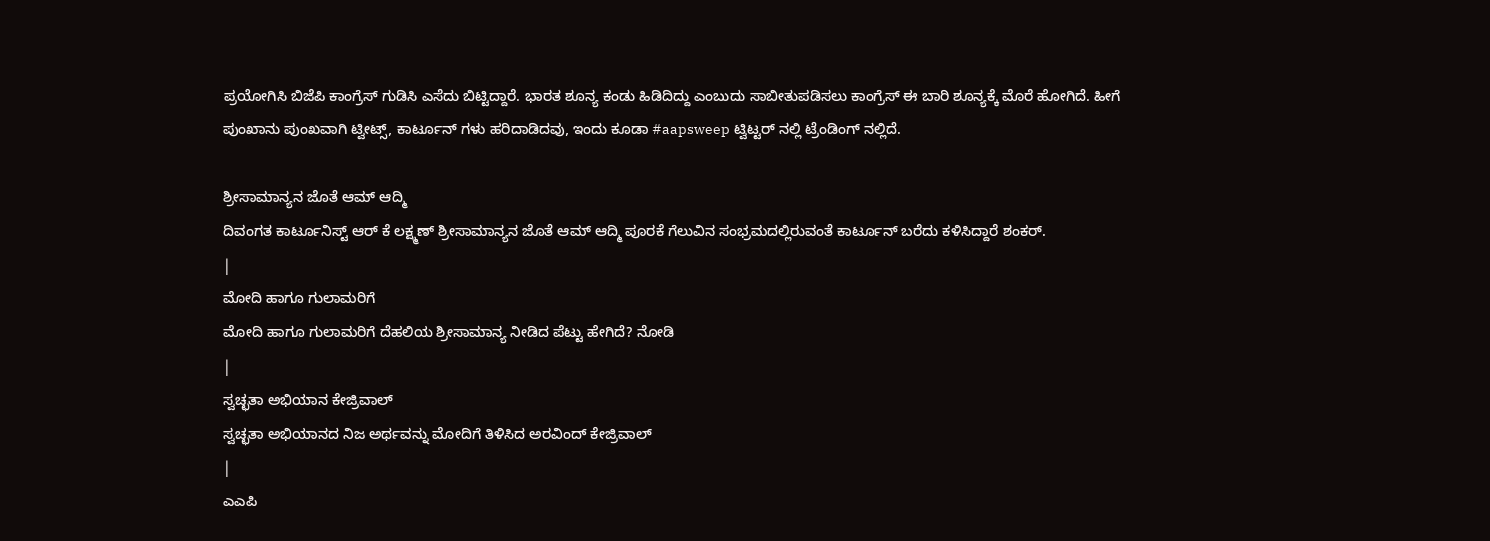ಪ್ರಯೋಗಿಸಿ ಬಿಜೆಪಿ ಕಾಂಗ್ರೆಸ್ ಗುಡಿಸಿ ಎಸೆದು ಬಿಟ್ಟಿದ್ದಾರೆ. ಭಾರತ ಶೂನ್ಯ ಕಂಡು ಹಿಡಿದಿದ್ದು ಎಂಬುದು ಸಾಬೀತುಪಡಿಸಲು ಕಾಂಗ್ರೆಸ್ ಈ ಬಾರಿ ಶೂನ್ಯಕ್ಕೆ ಮೊರೆ ಹೋಗಿದೆ. ಹೀಗೆ ಪುಂಖಾನು ಪುಂಖವಾಗಿ ಟ್ವೀಟ್ಸ್, ಕಾರ್ಟೂನ್ ಗಳು ಹರಿದಾಡಿದವು, ಇಂದು ಕೂಡಾ #aapsweep ಟ್ವಿಟ್ಟರ್ ನಲ್ಲಿ ಟ್ರೆಂಡಿಂಗ್ ನಲ್ಲಿದೆ.

ಶ್ರೀಸಾಮಾನ್ಯನ ಜೊತೆ ಆಮ್ ಆದ್ಮಿ
ದಿವಂಗತ ಕಾರ್ಟೂನಿಸ್ಟ್ ಆರ್ ಕೆ ಲಕ್ಷ್ಮಣ್ ಶ್ರೀಸಾಮಾನ್ಯನ ಜೊತೆ ಆಮ್ ಆದ್ಮಿ ಪೂರಕೆ ಗೆಲುವಿನ ಸಂಭ್ರಮದಲ್ಲಿರುವಂತೆ ಕಾರ್ಟೂನ್ ಬರೆದು ಕಳಿಸಿದ್ದಾರೆ ಶಂಕರ್.
|
ಮೋದಿ ಹಾಗೂ ಗುಲಾಮರಿಗೆ
ಮೋದಿ ಹಾಗೂ ಗುಲಾಮರಿಗೆ ದೆಹಲಿಯ ಶ್ರೀಸಾಮಾನ್ಯ ನೀಡಿದ ಪೆಟ್ಟು ಹೇಗಿದೆ? ನೋಡಿ
|
ಸ್ವಚ್ಛತಾ ಅಭಿಯಾನ ಕೇಜ್ರಿವಾಲ್
ಸ್ವಚ್ಛತಾ ಅಭಿಯಾನದ ನಿಜ ಅರ್ಥವನ್ನು ಮೋದಿಗೆ ತಿಳಿಸಿದ ಅರವಿಂದ್ ಕೇಜ್ರಿವಾಲ್
|
ಎಎಪಿ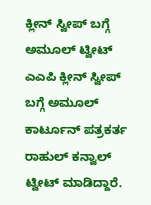ಕ್ಲೀನ್ ಸ್ವೀಪ್ ಬಗ್ಗೆ ಅಮೂಲ್ ಟ್ವೀಟ್
ಎಎಪಿ ಕ್ಲೀನ್ ಸ್ವೀಪ್ ಬಗ್ಗೆ ಅಮೂಲ್ ಕಾರ್ಟೂನ್ ಪತ್ರಕರ್ತ ರಾಹುಲ್ ಕನ್ವಾಲ್ ಟ್ವೀಟ್ ಮಾಡಿದ್ದಾರೆ.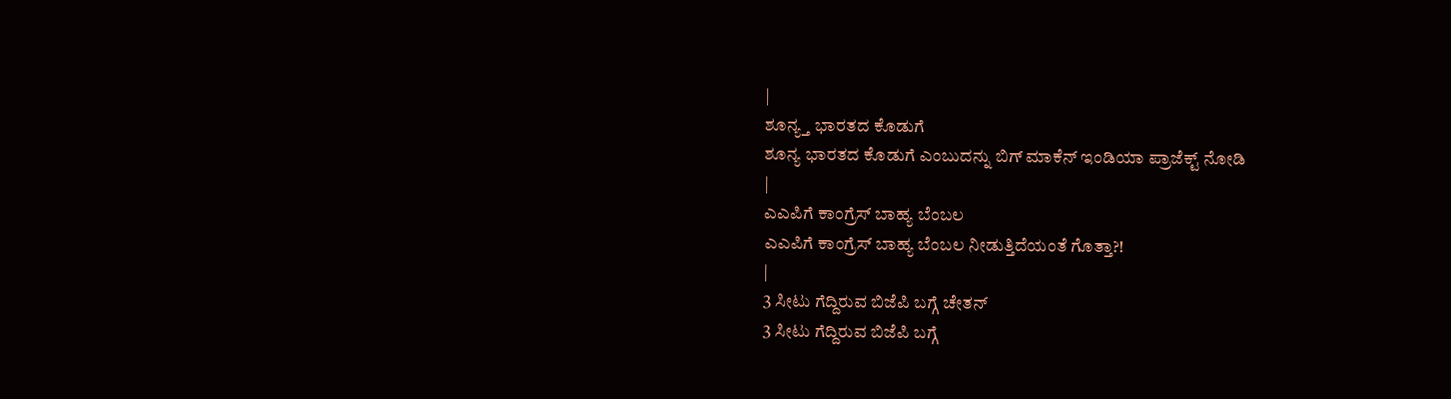|
ಶೂನ್ಯ್ತ ಭಾರತದ ಕೊಡುಗೆ
ಶೂನ್ಯ ಭಾರತದ ಕೊಡುಗೆ ಎಂಬುದನ್ನು ಬಿಗ್ ಮಾಕೆನ್ ಇಂಡಿಯಾ ಪ್ರಾಜೆಕ್ಟ್ ನೋಡಿ
|
ಎಎಪಿಗೆ ಕಾಂಗ್ರೆಸ್ ಬಾಹ್ಯ ಬೆಂಬಲ
ಎಎಪಿಗೆ ಕಾಂಗ್ರೆಸ್ ಬಾಹ್ಯ ಬೆಂಬಲ ನೀಡುತ್ತಿದೆಯಂತೆ ಗೊತ್ತಾ?!
|
3 ಸೀಟು ಗೆದ್ದಿರುವ ಬಿಜೆಪಿ ಬಗ್ಗೆ ಚೇತನ್
3 ಸೀಟು ಗೆದ್ದಿರುವ ಬಿಜೆಪಿ ಬಗ್ಗೆ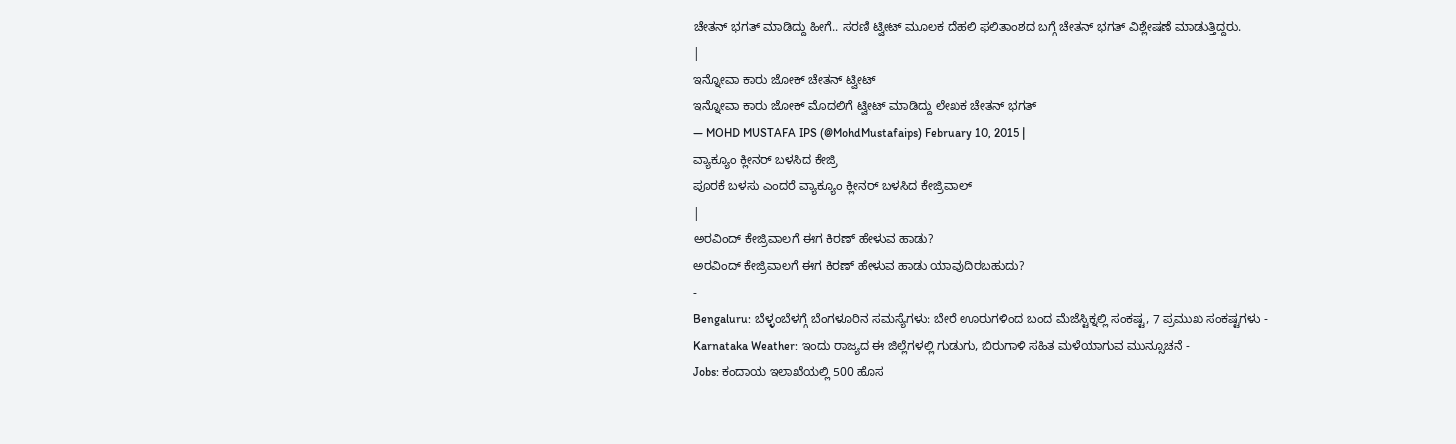ಚೇತನ್ ಭಗತ್ ಮಾಡಿದ್ದು ಹೀಗೆ.. ಸರಣಿ ಟ್ವೀಟ್ ಮೂಲಕ ದೆಹಲಿ ಫಲಿತಾಂಶದ ಬಗ್ಗೆ ಚೇತನ್ ಭಗತ್ ವಿಶ್ಲೇಷಣೆ ಮಾಡುತ್ತಿದ್ದರು.
|
ಇನ್ನೋವಾ ಕಾರು ಜೋಕ್ ಚೇತನ್ ಟ್ವೀಟ್
ಇನ್ನೋವಾ ಕಾರು ಜೋಕ್ ಮೊದಲಿಗೆ ಟ್ವೀಟ್ ಮಾಡಿದ್ದು ಲೇಖಕ ಚೇತನ್ ಭಗತ್
— MOHD MUSTAFA IPS (@MohdMustafaips) February 10, 2015 |
ವ್ಯಾಕ್ಯೂಂ ಕ್ಲೀನರ್ ಬಳಸಿದ ಕೇಜ್ರಿ
ಪೂರಕೆ ಬಳಸು ಎಂದರೆ ವ್ಯಾಕ್ಯೂಂ ಕ್ಲೀನರ್ ಬಳಸಿದ ಕೇಜ್ರಿವಾಲ್
|
ಅರವಿಂದ್ ಕೇಜ್ರಿವಾಲಗೆ ಈಗ ಕಿರಣ್ ಹೇಳುವ ಹಾಡು?
ಅರವಿಂದ್ ಕೇಜ್ರಿವಾಲಗೆ ಈಗ ಕಿರಣ್ ಹೇಳುವ ಹಾಡು ಯಾವುದಿರಬಹುದು?
-
Bengaluru: ಬೆಳ್ಳಂಬೆಳಗ್ಗೆ ಬೆಂಗಳೂರಿನ ಸಮಸ್ಯೆಗಳು: ಬೇರೆ ಊರುಗಳಿಂದ ಬಂದ ಮೆಜೆಸ್ಟಿಕ್ನಲ್ಲಿ ಸಂಕಷ್ಟ, 7 ಪ್ರಮುಖ ಸಂಕಷ್ಟಗಳು -
Karnataka Weather: ಇಂದು ರಾಜ್ಯದ ಈ ಜಿಲ್ಲೆಗಳಲ್ಲಿ ಗುಡುಗು, ಬಿರುಗಾಳಿ ಸಹಿತ ಮಳೆಯಾಗುವ ಮುನ್ಸೂಚನೆ -
Jobs: ಕಂದಾಯ ಇಲಾಖೆಯಲ್ಲಿ 500 ಹೊಸ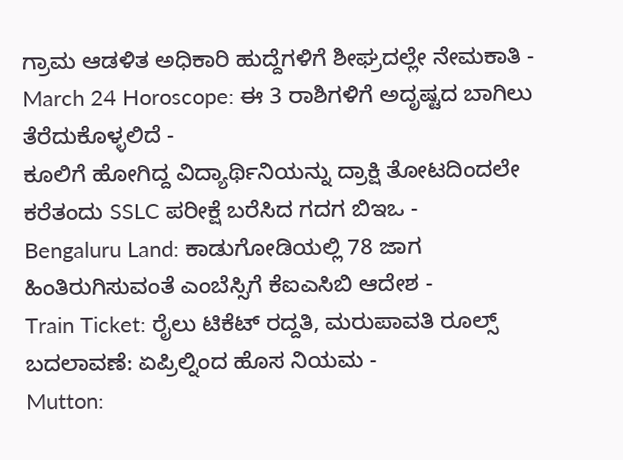ಗ್ರಾಮ ಆಡಳಿತ ಅಧಿಕಾರಿ ಹುದ್ದೆಗಳಿಗೆ ಶೀಘ್ರದಲ್ಲೇ ನೇಮಕಾತಿ -
March 24 Horoscope: ಈ 3 ರಾಶಿಗಳಿಗೆ ಅದೃಷ್ಟದ ಬಾಗಿಲು ತೆರೆದುಕೊಳ್ಳಲಿದೆ -
ಕೂಲಿಗೆ ಹೋಗಿದ್ದ ವಿದ್ಯಾರ್ಥಿನಿಯನ್ನು ದ್ರಾಕ್ಷಿ ತೋಟದಿಂದಲೇ ಕರೆತಂದು SSLC ಪರೀಕ್ಷೆ ಬರೆಸಿದ ಗದಗ ಬಿಇಒ -
Bengaluru Land: ಕಾಡುಗೋಡಿಯಲ್ಲಿ 78 ಜಾಗ ಹಿಂತಿರುಗಿಸುವಂತೆ ಎಂಬೆಸ್ಸಿಗೆ ಕೆಐಎಸಿಬಿ ಆದೇಶ -
Train Ticket: ರೈಲು ಟಿಕೆಟ್ ರದ್ದತಿ, ಮರುಪಾವತಿ ರೂಲ್ಸ್ ಬದಲಾವಣೆ: ಏಪ್ರಿಲ್ನಿಂದ ಹೊಸ ನಿಯಮ -
Mutton: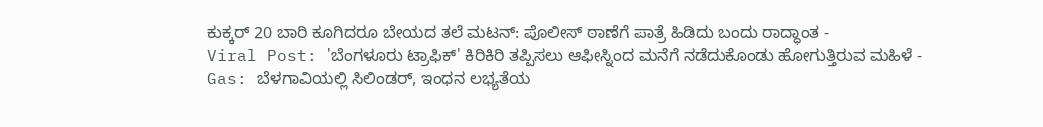ಕುಕ್ಕರ್ 20 ಬಾರಿ ಕೂಗಿದರೂ ಬೇಯದ ತಲೆ ಮಟನ್: ಪೊಲೀಸ್ ಠಾಣೆಗೆ ಪಾತ್ರೆ ಹಿಡಿದು ಬಂದು ರಾದ್ಧಾಂತ -
Viral Post: 'ಬೆಂಗಳೂರು ಟ್ರಾಫಿಕ್' ಕಿರಿಕಿರಿ ತಪ್ಪಿಸಲು ಆಫೀಸ್ನಿಂದ ಮನೆಗೆ ನಡೆದುಕೊಂಡು ಹೋಗುತ್ತಿರುವ ಮಹಿಳೆ -
Gas: ಬೆಳಗಾವಿಯಲ್ಲಿ ಸಿಲಿಂಡರ್, ಇಂಧನ ಲಭ್ಯತೆಯ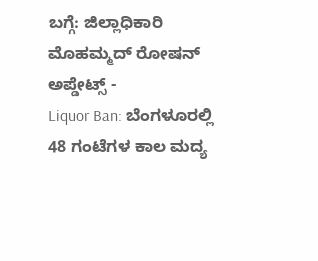ಬಗ್ಗೆ: ಜಿಲ್ಲಾಧಿಕಾರಿ ಮೊಹಮ್ಮದ್ ರೋಷನ್ ಅಪ್ಡೇಟ್ಸ್ -
Liquor Ban: ಬೆಂಗಳೂರಲ್ಲಿ 48 ಗಂಟೆಗಳ ಕಾಲ ಮದ್ಯ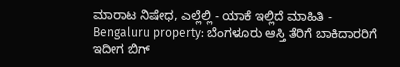ಮಾರಾಟ ನಿಷೇಧ, ಎಲ್ಲೆಲ್ಲಿ - ಯಾಕೆ ಇಲ್ಲಿದೆ ಮಾಹಿತಿ -
Bengaluru property: ಬೆಂಗಳೂರು ಆಸ್ತಿ ತೆರಿಗೆ ಬಾಕಿದಾರರಿಗೆ ಇದೀಗ ಬಿಗ್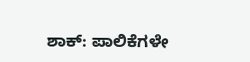ಶಾಕ್: ಪಾಲಿಕೆಗಳೇ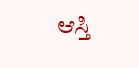ಆಸ್ತಿ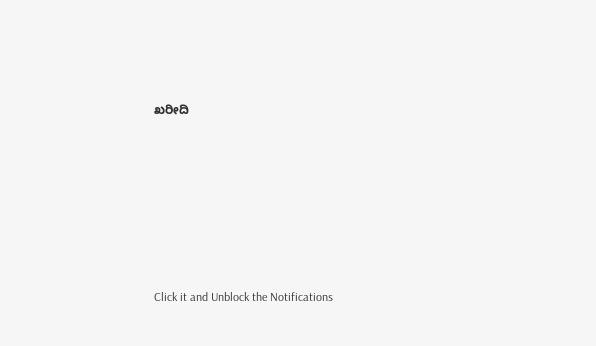ಖರೀದಿ












Click it and Unblock the Notifications